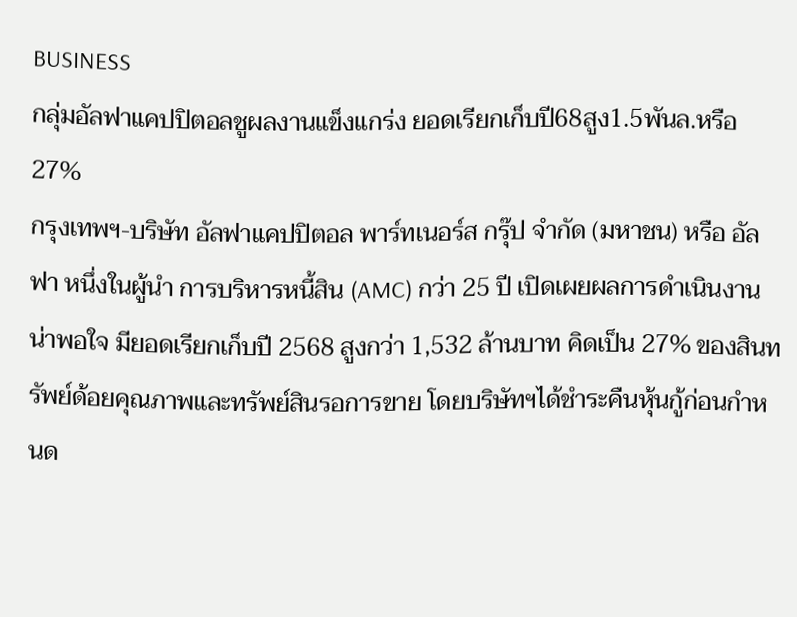BUSINESS
กลุ่มอัลฟาแคปปิตอลชูผลงานแข็งแกร่ง ยอดเรียกเก็บปี68สูง1.5พันล.หรือ27%
กรุงเทพฯ-บริษัท อัลฟาแคปปิตอล พาร์ทเนอร์ส กรุ๊ป จำกัด (มหาชน) หรือ อัลฟา หนึ่งในผู้นำ การบริหารหนี้สิน (AMC) กว่า 25 ปี เปิดเผยผลการดำเนินงานน่าพอใจ มียอดเรียกเก็บปี 2568 สูงกว่า 1,532 ล้านบาท คิดเป็น 27% ของสินทรัพย์ด้อยคุณภาพและทรัพย์สินรอการขาย โดยบริษัทฯได้ชำระคืนหุ้นกู้ก่อนกำหนด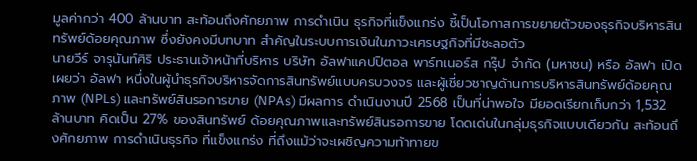มูลค่ากว่า 400 ล้านบาท สะท้อนถึงศักยภาพ การดำเนิน ธุรกิจที่แข็งแกร่ง ชี้เป็นโอกาสการขยายตัวของธุรกิจบริหารสินทรัพย์ด้อยคุณภาพ ซึ่งยังคงมีบทบาท สำคัญในระบบการเงินในภาวะเศรษฐกิจที่มีชะลอตัว
นายวีร์ จารุนันท์ศิริ ประธานเจ้าหน้าที่บริหาร บริษัท อัลฟาแคปปิตอล พาร์ทเนอร์ส กรุ๊ป จำกัด (มหาชน) หรือ อัลฟา เปิดเผยว่า อัลฟา หนึ่งในผู้นำธุรกิจบริหารจัดการสินทรัพย์แบบครบวงจร และผู้เชี่ยวชาญด้านการบริหารสินทรัพย์ด้อยคุณภาพ (NPLs) และทรัพย์สินรอการขาย (NPAs) มีผลการ ดำเนินงานปี 2568 เป็นที่น่าพอใจ มียอดเรียกเก็บกว่า 1,532 ล้านบาท คิดเป็น 27% ของสินทรัพย์ ด้อยคุณภาพและทรัพย์สินรอการขาย โดดเด่นในกลุ่มธุรกิจแบบเดียวกัน สะท้อนถึงศักยภาพ การดำเนินธุรกิจ ที่แข็งแกร่ง ที่ถึงแม้ว่าจะเผชิญความท้าทายข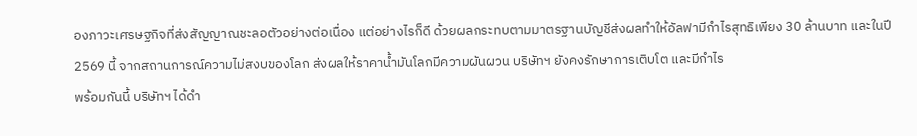องภาวะเศรษฐกิจที่ส่งสัญญาณชะลอตัวอย่างต่อเนื่อง แต่อย่างไรก็ดี ด้วยผลกระทบตามมาตรฐานบัญชีส่งผลทำให้อัลฟามีกำไรสุทธิเพียง 30 ล้านบาท และในปี 2569 นี้ จากสถานการณ์ความไม่สงบของโลก ส่งผลให้ราคาน้ำมันโลกมีความผันผวน บริษัทฯ ยังคงรักษาการเติบโต และมีกำไร
พร้อมกันนี้ บริษัทฯ ได้ดำ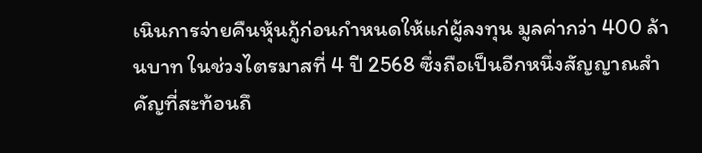เนินการจ่ายคืนหุ้นกู้ก่อนกำหนดให้แก่ผู้ลงทุน มูลค่ากว่า 400 ล้านบาท ในช่วงไตรมาสที่ 4 ปี 2568 ซึ่งถือเป็นอีกหนึ่งสัญญาณสำคัญที่สะท้อนถึ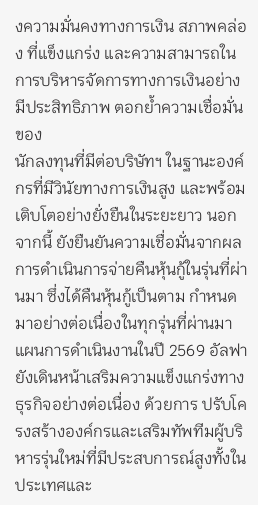งความมั่นคงทางการเงิน สภาพคล่อง ที่แข็งแกร่ง และความสามารถในการบริหารจัดการทางการเงินอย่างมีประสิทธิภาพ ตอกย้ำความเชื่อมั่นของ
นักลงทุนที่มีต่อบริษัทฯ ในฐานะองค์กรที่มีวินัยทางการเงินสูง และพร้อมเติบโตอย่างยั่งยืนในระยะยาว นอกจากนี้ ยังยืนยันความเชื่อมั่นจากผลการดำเนินการจ่ายคืนหุ้นกู้ในรุ่นที่ผ่านมา ซึ่งได้คืนหุ้นกู้เป็นตาม กำหนด มาอย่างต่อเนื่องในทุกรุ่นที่ผ่านมา
แผนการดำเนินงานในปี 2569 อัลฟา ยังเดินหน้าเสริมความแข็งแกร่งทางธุรกิจอย่างต่อเนื่อง ด้วยการ ปรับโครงสร้างองค์กรและเสริมทัพทีมผู้บริหารรุ่นใหม่ที่มีประสบการณ์สูงทั้งในประเทศและ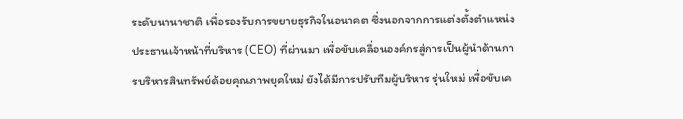ระดับนานาชาติ เพื่อรองรับการขยายธุรกิจในอนาคต ซึ่งนอกจากการแต่งตั้งตำแหน่งประธานเจ้าหน้าที่บริหาร (CEO) ที่ผ่านมา เพื่อขับเคลื่อนองค์กรสู่การเป็นผู้นำด้านการบริหารสินทรัพย์ด้อยคุณภาพยุคใหม่ ยังได้มีการปรับทีมผู้บริหาร รุ่นใหม่ เพื่อขับเค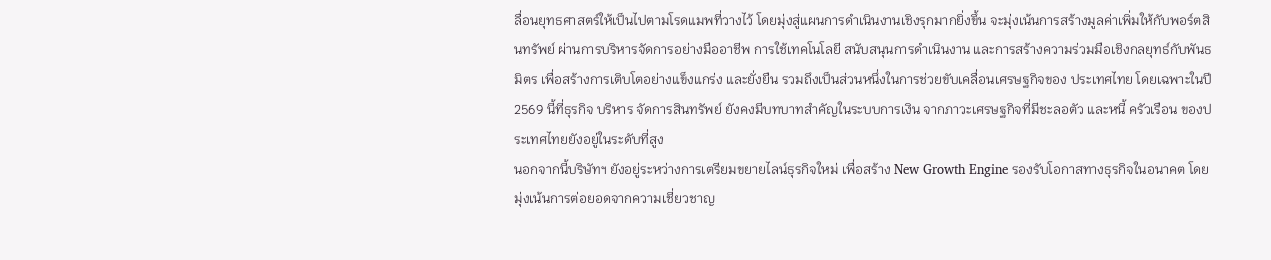ลื่อนยุทธศาสตร์ให้เป็นไปตามโรดแมพที่วางไว้ โดยมุ่งสู่แผนการดำเนินงานเชิงรุกมากยิ่งขึ้น จะมุ่งเน้นการสร้างมูลค่าเพิ่มให้กับพอร์ตสินทรัพย์ ผ่านการบริหารจัดการอย่างมืออาชีพ การใช้เทคโนโลยี สนับสนุนการดำเนินงาน และการสร้างความร่วมมือเชิงกลยุทธ์กับพันธมิตร เพื่อสร้างการเติบโตอย่างแข็งแกร่ง และยั่งยืน รวมถึงเป็นส่วนหนึ่งในการช่วยขับเคลื่อนเศรษฐกิจของ ประเทศไทย โดยเฉพาะในปี 2569 นี้ที่ธุรกิจ บริหาร จัดการสินทรัพย์ ยังคงมีบทบาทสำคัญในระบบการเงิน จากภาวะเศรษฐกิจที่มีชะลอตัว และหนี้ ครัวเรือน ของประเทศไทยยังอยู่ในระดับที่สูง
นอกจากนี้บริษัทฯ ยังอยู่ระหว่างการเตรียมขยายไลน์ธุรกิจใหม่ เพื่อสร้าง New Growth Engine รองรับโอกาสทางธุรกิจในอนาคต โดยมุ่งเน้นการต่อยอดจากความเชี่ยวชาญ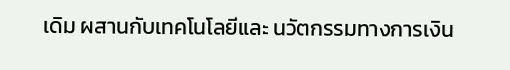เดิม ผสานกับเทคโนโลยีและ นวัตกรรมทางการเงิน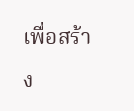เพื่อสร้าง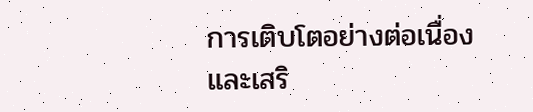การเติบโตอย่างต่อเนื่อง และเสริ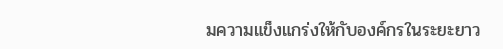มความแข็งแกร่งให้กับองค์กรในระยะยาว